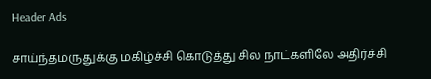Header Ads

சாய்ந்தமருதுக்கு மகிழ்ச்சி கொடுத்து சில நாட்களிலே அதிர்ச்சி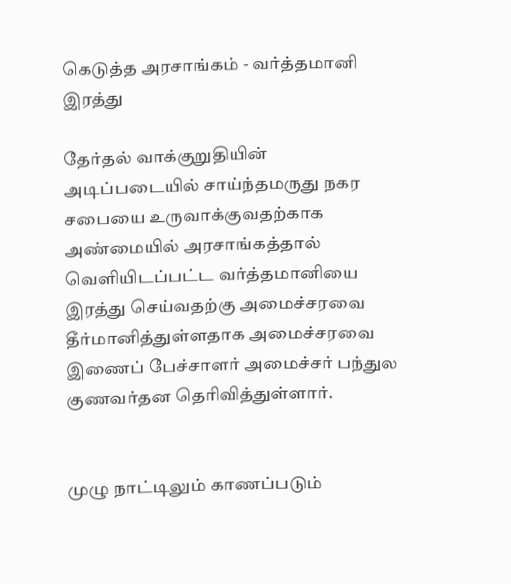கெடுத்த அரசாங்கம் - வர்த்தமானி இரத்து

தேர்தல் வாக்குறுதியின் அடிப்படையில் சாய்ந்தமருது நகர சபையை உருவாக்குவதற்காக அண்மையில் அரசாங்கத்தால் வெளியிடப்பட்ட வர்த்தமானியை இரத்து செய்வதற்கு அமைச்சரவை தீர்மானித்துள்ளதாக அமைச்சரவை இணைப் பேச்சாளர் அமைச்சர் பந்துல குணவர்தன தெரிவித்துள்ளார்.


முழு நாட்டிலும் காணப்படும்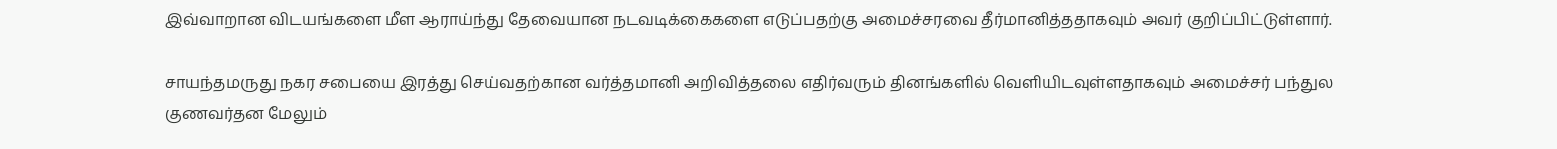இவ்வாறான விடயங்களை மீள ஆராய்ந்து தேவையான நடவடிக்கைகளை எடுப்பதற்கு அமைச்சரவை தீர்மானித்ததாகவும் அவர் குறிப்பிட்டுள்ளார்.

சாயந்தமருது நகர சபையை இரத்து செய்வதற்கான வர்த்தமானி அறிவித்தலை எதிர்வரும் தினங்களில் வெளியிடவுள்ளதாகவும் அமைச்சர் பந்துல குணவர்தன மேலும்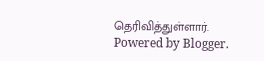தெரிவித்துள்ளார்.
Powered by Blogger.